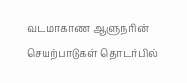வடமாகாண ஆளுநரின் செயற்பாடுகள் தொடர்பில்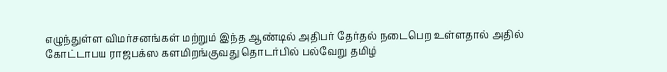எழுந்துள்ள விமர்சனங்கள் மற்றும் இந்த ஆண்டில் அதிபர் தேர்தல் நடைபெற உள்ளதால் அதில் கோட்டாபய ராஜபக்ஸ களமிறங்குவது தொடர்பில் பல்வேறு தமிழ்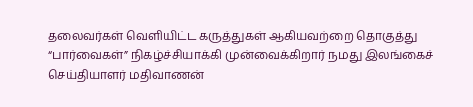தலைவர்கள் வெளியிட்ட கருத்துகள் ஆகியவற்றை தொகுத்து “பார்வைகள்” நிகழ்ச்சியாக்கி முன்வைக்கிறார் நமது இலங்கைச் செய்தியாளர் மதிவாணன்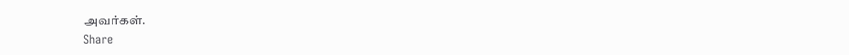அவர்கள்.
Share